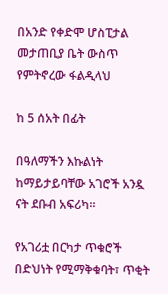በአንድ የቀድሞ ሆስፒታል መታጠቢያ ቤት ውስጥ የምትኖረው ፋልዲላህ

ከ 5 ሰአት በፊት

በዓለማችን እኩልነት ከማይታይባቸው አገሮች አንዷ ናት ደቡብ አፍሪካ።

የአገሪቷ በርካታ ጥቁሮች በድህነት የሚማቅቁባት፣ ጥቂት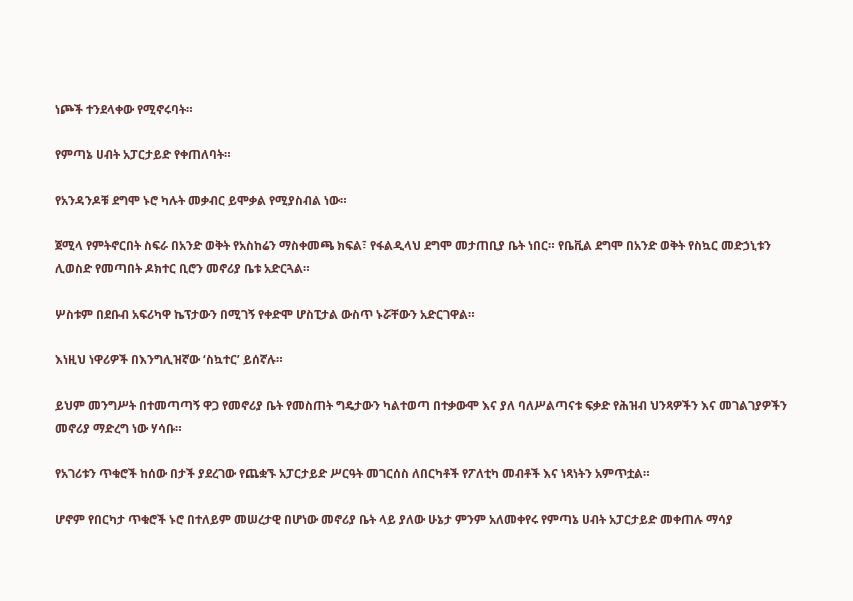ነጮች ተንደላቀው የሚኖሩባት።

የምጣኔ ሀብት አፓርታይድ የቀጠለባት።

የአንዳንዶቹ ደግሞ ኑሮ ካሉት መቃብር ይሞቃል የሚያስብል ነው።

ጀሚላ የምትኖርበት ስፍራ በአንድ ወቅት የአስከሬን ማስቀመጫ ክፍል፣ የፋልዲላህ ደግሞ መታጠቢያ ቤት ነበር። የቤቪል ደግሞ በአንድ ወቅት የስኳር መድኃኒቱን ሊወስድ የመጣበት ዶክተር ቢሮን መኖሪያ ቤቱ አድርጓል።

ሦስቱም በደቡብ አፍሪካዋ ኬፕታውን በሚገኝ የቀድሞ ሆስፒታል ውስጥ ኑሯቸውን አድርገዋል።

እነዚህ ነዋሪዎች በእንግሊዝኛው ‘ስኳተር’ ይሰኛሉ።

ይህም መንግሥት በተመጣጣኝ ዋጋ የመኖሪያ ቤት የመስጠት ግዴታውን ካልተወጣ በተቃውሞ እና ያለ ባለሥልጣናቱ ፍቃድ የሕዝብ ህንጻዎችን እና መገልገያዎችን መኖሪያ ማድረግ ነው ሃሳቡ።

የአገሪቱን ጥቁሮች ከሰው በታች ያደረገው የጨቋኙ አፓርታይድ ሥርዓት መገርሰስ ለበርካቶች የፖለቲካ መብቶች እና ነጻነትን አምጥቷል።

ሆኖም የበርካታ ጥቁሮች ኑሮ በተለይም መሠረታዊ በሆነው መኖሪያ ቤት ላይ ያለው ሁኔታ ምንም አለመቀየሩ የምጣኔ ሀብት አፓርታይድ መቀጠሉ ማሳያ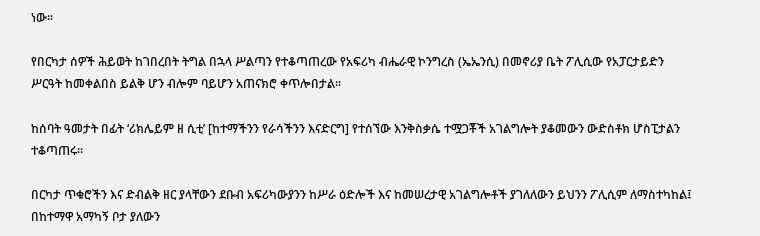ነው።

የበርካታ ሰዎች ሕይወት ከገበረበት ትግል በኋላ ሥልጣን የተቆጣጠረው የአፍሪካ ብሔራዊ ኮንግረስ (ኤኤንሲ) በመኖሪያ ቤት ፖሊሲው የአፓርታይድን ሥርዓት ከመቀልበስ ይልቅ ሆን ብሎም ባይሆን አጠናክሮ ቀጥሎበታል።

ከሰባት ዓመታት በፊት ‘ሪክሌይም ዘ ሲቲ’ [ከተማችንን የራሳችንን እናድርግ] የተሰኘው እንቅስቃሴ ተሟጋቾች አገልግሎት ያቆመውን ውድስቶክ ሆስፒታልን ተቆጣጠሩ።

በርካታ ጥቁሮችን እና ድብልቅ ዘር ያላቸውን ደቡብ አፍሪካውያንን ከሥራ ዕድሎች እና ከመሠረታዊ አገልግሎቶች ያገለለውን ይህንን ፖሊሲም ለማስተካከል፤ በከተማዋ አማካኝ ቦታ ያለውን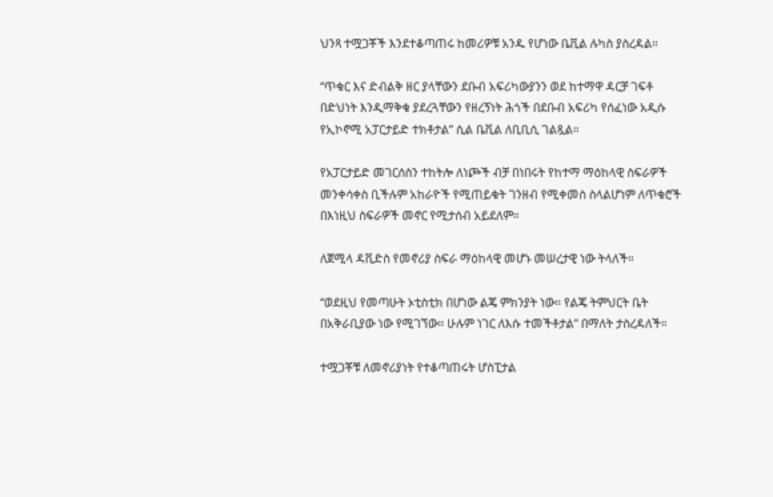ህንጻ ተሟጋቾች እንደተቆጣጠሩ ከመሪዎቹ አንዱ የሆነው ቤቪል ሉካስ ያስረዳል።

“ጥቁር እና ድብልቅ ዘር ያላቸውን ደቡብ አፍሪካውያንን ወደ ከተማዋ ዳርቻ ገፍቶ በድህነት እንዲማቅቁ ያደረጓቸውን የዘረኝነት ሕጎች በደቡብ አፍሪካ የሰፈነው አዲሱ የኢኮኖሚ አፓርታይድ ተክቶታል” ሲል ቤቪል ለቢቢሲ ገልጿል።

የአፓርታይድ መገርሰስን ተከትሎ ለነጮች ብቻ በነበሩት የከተማ ማዕከላዊ ስፍራዎች መንቀሳቀስ ቢችሉም አከራዮች የሚጠይቁት ገንዘብ የሚቀመስ ስላልሆነም ለጥቁሮች በእነዚህ ስፍራዎች መኖር የሚታሰብ አይደለም።

ለጀሚላ ዳቪድስ የመኖሪያ ስፍራ ማዕከላዊ መሆኑ መሠረታዊ ነው ትላለች።

“ወደዚህ የመጣሁት ኦቲስቲክ በሆነው ልጄ ምክንያት ነው። የልጄ ትምህርት ቤት በአቅራቢያው ነው የሚገኘው። ሁሉም ነገር ለእሱ ተመችቶታል” በማለት ታስረዳለች።

ተሟጋቾቹ ለመኖሪያነት የተቆጣጠሩት ሆስፒታል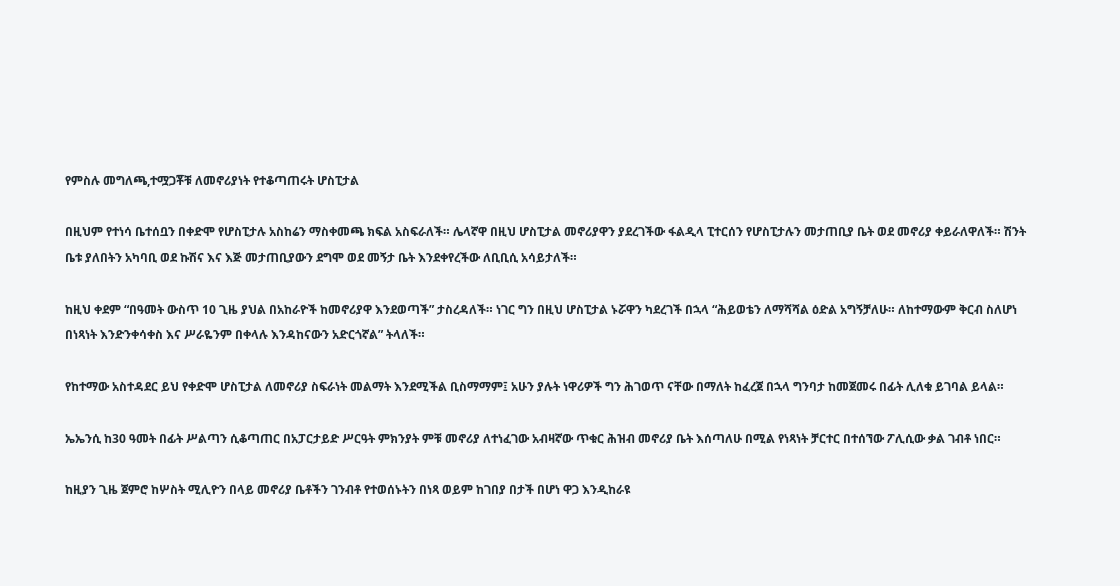የምስሉ መግለጫ,ተሟጋቾቹ ለመኖሪያነት የተቆጣጠሩት ሆስፒታል

በዚህም የተነሳ ቤተሰቧን በቀድሞ የሆስፒታሉ አስከሬን ማስቀመጫ ክፍል አስፍራለች። ሌላኛዋ በዚህ ሆስፒታል መኖሪያዋን ያደረገችው ፋልዲላ ፒተርሰን የሆስፒታሉን መታጠቢያ ቤት ወደ መኖሪያ ቀይራለዋለች። ሽንት ቤቱ ያለበትን አካባቢ ወደ ኩሽና እና እጅ መታጠቢያውን ደግሞ ወደ መኝታ ቤት እንደቀየረችው ለቢቢሲ አሳይታለች።

ከዚህ ቀደም “በዓመት ውስጥ 10 ጊዜ ያህል በአከራዮች ከመኖሪያዋ እንደወጣች” ታስረዳለች። ነገር ግን በዚህ ሆስፒታል ኑሯዋን ካደረገች በኋላ “ሕይወቴን ለማሻሻል ዕድል አግኝቻለሁ። ለከተማውም ቅርብ ስለሆነ በነጻነት እንድንቀሳቀስ እና ሥራዬንም በቀላሉ እንዳከናውን አድርጎኛል” ትላለች።

የከተማው አስተዳደር ይህ የቀድሞ ሆስፒታል ለመኖሪያ ስፍራነት መልማት እንደሚችል ቢስማማም፤ አሁን ያሉት ነዋሪዎች ግን ሕገወጥ ናቸው በማለት ከፈረጀ በኋላ ግንባታ ከመጀመሩ በፊት ሊለቁ ይገባል ይላል።

ኤኤንሲ ከ30 ዓመት በፊት ሥልጣን ሲቆጣጠር በአፓርታይድ ሥርዓት ምክንያት ምቹ መኖሪያ ለተነፈገው አብዛኛው ጥቁር ሕዝብ መኖሪያ ቤት እሰጣለሁ በሚል የነጻነት ቻርተር በተሰኘው ፖሊሲው ቃል ገብቶ ነበር።

ከዚያን ጊዜ ጀምሮ ከሦስት ሚሊዮን በላይ መኖሪያ ቤቶችን ገንብቶ የተወሰኑትን በነጻ ወይም ከገበያ በታች በሆነ ዋጋ እንዲከራዩ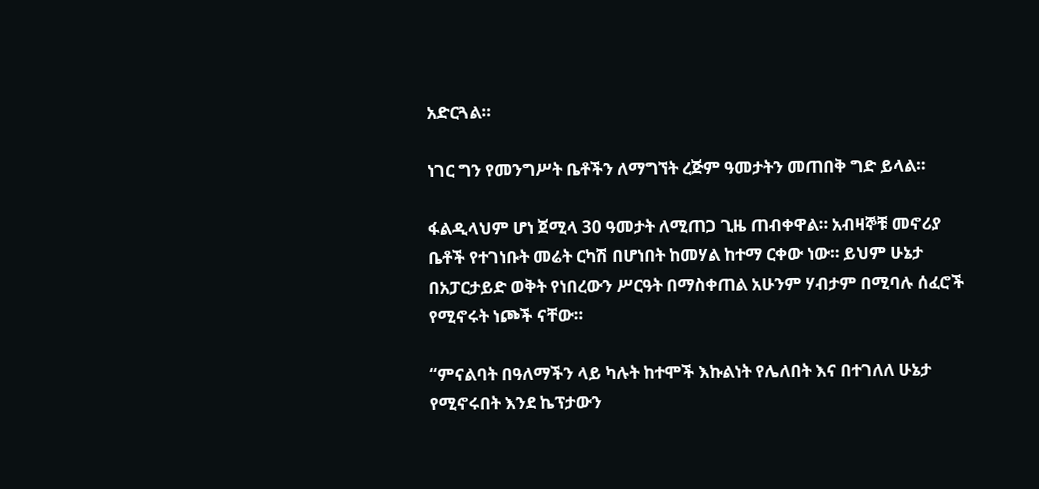አድርጓል።

ነገር ግን የመንግሥት ቤቶችን ለማግኘት ረጅም ዓመታትን መጠበቅ ግድ ይላል።

ፋልዲላህም ሆነ ጀሚላ 30 ዓመታት ለሚጠጋ ጊዜ ጠብቀዋል። አብዛኞቹ መኖሪያ ቤቶች የተገነቡት መሬት ርካሽ በሆነበት ከመሃል ከተማ ርቀው ነው። ይህም ሁኔታ በአፓርታይድ ወቅት የነበረውን ሥርዓት በማስቀጠል አሁንም ሃብታም በሚባሉ ሰፈሮች የሚኖሩት ነጮች ናቸው።

“ምናልባት በዓለማችን ላይ ካሉት ከተሞች እኩልነት የሌለበት እና በተገለለ ሁኔታ የሚኖሩበት እንደ ኬፕታውን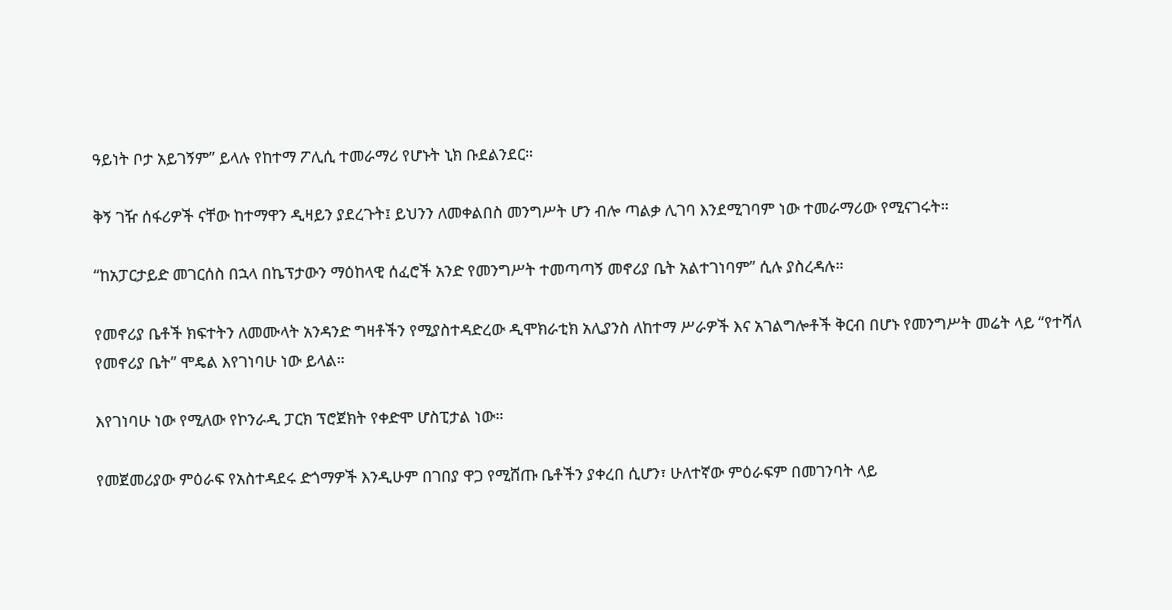ዓይነት ቦታ አይገኝም” ይላሉ የከተማ ፖሊሲ ተመራማሪ የሆኑት ኒክ ቡደልንደር።

ቅኝ ገዥ ሰፋሪዎች ናቸው ከተማዋን ዲዛይን ያደረጉት፤ ይህንን ለመቀልበስ መንግሥት ሆን ብሎ ጣልቃ ሊገባ እንደሚገባም ነው ተመራማሪው የሚናገሩት።

“ከአፓርታይድ መገርሰስ በኋላ በኬፕታውን ማዕከላዊ ሰፈሮች አንድ የመንግሥት ተመጣጣኝ መኖሪያ ቤት አልተገነባም” ሲሉ ያስረዳሉ።

የመኖሪያ ቤቶች ክፍተትን ለመሙላት አንዳንድ ግዛቶችን የሚያስተዳድረው ዲሞክራቲክ አሊያንስ ለከተማ ሥራዎች እና አገልግሎቶች ቅርብ በሆኑ የመንግሥት መሬት ላይ “የተሻለ የመኖሪያ ቤት” ሞዴል እየገነባሁ ነው ይላል።

እየገነባሁ ነው የሚለው የኮንራዲ ፓርክ ፕሮጀክት የቀድሞ ሆስፒታል ነው።

የመጀመሪያው ምዕራፍ የአስተዳደሩ ድጎማዎች እንዲሁም በገበያ ዋጋ የሚሸጡ ቤቶችን ያቀረበ ሲሆን፣ ሁለተኛው ምዕራፍም በመገንባት ላይ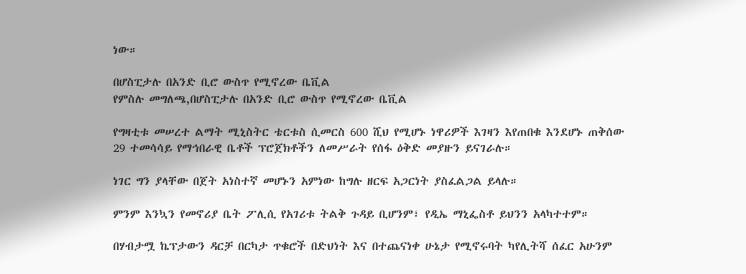ነው።

በሆስፒታሉ በአንድ ቢሮ ውስጥ የሚኖረው ቤቪል
የምስሉ መግለጫ,በሆስፒታሉ በአንድ ቢሮ ውስጥ የሚኖረው ቤቪል

የግዛቲቱ መሠረተ ልማት ሚኒስትር ቴርቱስ ሲመርስ 600 ሺህ የሚሆኑ ነዋሪዎች እገዛን እየጠበቁ እንደሆኑ ጠቅሰው 29 ተመሳሳይ የማኅበራዊ ቤቶች ፕሮጀክቶችን ለመሥራት የሰፋ ዕቅድ መያዙን ይናገራሉ።

ነገር ግን ያላቸው በጀት አነስተኛ መሆኑን አምነው ከግሉ ዘርፍ አጋርነት ያስፈልጋል ይላሉ።

ምንም እንኳን የመኖሪያ ቤት ፖሊሲ የአገሪቱ ትልቅ ጉዳይ ቢሆንም፣ የዲኤ ማኒፌስቶ ይህንን አላካተተም።

በሃብታሟ ኬፕታውን ዳርቻ በርካታ ጥቁሮች በድህነት እና በተጨናነቀ ሁኔታ የሚኖሩባት ካየሊትሻ ሰፈር አሁንም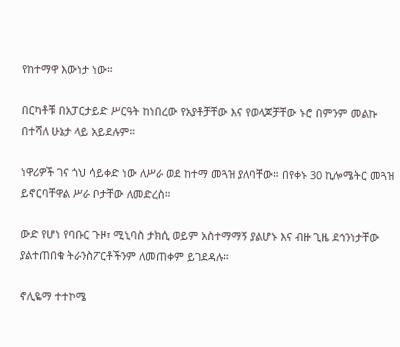የከተማዋ እውነታ ነው።

በርካቶቹ በአፓርታይድ ሥርዓት ከነበረው የአያቶቻቸው እና የወላጆቻቸው ኑሮ በምንም መልኩ በተሻለ ሁኔታ ላይ አይደሉም።

ነዋሪዎች ገና ጎህ ሳይቀድ ነው ለሥራ ወደ ከተማ መጓዝ ያለባቸው። በየቀኑ 30 ኪሎሜትር መጓዝ ይኖርባቸዋል ሥራ ቦታቸው ለመድረስ።

ውድ የሆነ የባቡር ጉዞ፣ ሚኒባስ ታክሲ ወይም አስተማማኝ ያልሆኑ እና ብዙ ጊዜ ደኅንነታቸው ያልተጠበቁ ትራንስፖርቶችንም ለመጠቀም ይገደዳሉ።

ኖሊዬማ ተተኮሜ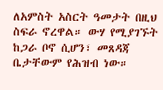ለአምስት አስርት ዓመታት በዚህ ስፍራ ኖረዋል። ውሃ የሚያገኙት ከጋራ ቦኖ ሲሆን፣ መጸዳጃ ቤታቸውም የሕዝብ ነው።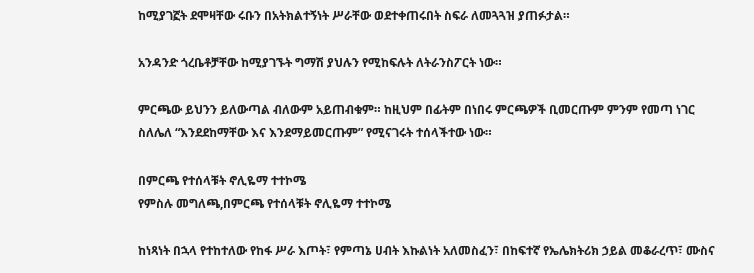ከሚያገኟት ደሞዛቸው ሩቡን በአትክልተኝነት ሥራቸው ወደተቀጠሩበት ስፍራ ለመጓጓዝ ያጠፉታል።

አንዳንድ ጎረቤቶቻቸው ከሚያገኙት ግማሽ ያህሉን የሚከፍሉት ለትራንስፖርት ነው።

ምርጫው ይህንን ይለውጣል ብለውም አይጠብቁም። ከዚህም በፊትም በነበሩ ምርጫዎች ቢመርጡም ምንም የመጣ ነገር ስለሌለ “እንደደከማቸው እና እንደማይመርጡም” የሚናገሩት ተሰላችተው ነው።

በምርጫ የተሰላቹት ኖሊዬማ ተተኮሜ
የምስሉ መግለጫ,በምርጫ የተሰላቹት ኖሊዬማ ተተኮሜ

ከነጻነት በኋላ የተከተለው የከፋ ሥራ እጦት፣ የምጣኔ ሀብት እኩልነት አለመስፈን፣ በከፍተኛ የኤሌክትሪክ ኃይል መቆራረጥ፣ ሙስና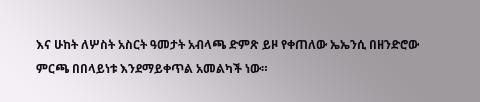እና ሁከት ለሦስት አስርት ዓመታት አብላጫ ድምጽ ይዞ የቀጠለው ኤኤንሲ በዘንድሮው ምርጫ በበላይነቱ እንደማይቀጥል አመልካች ነው።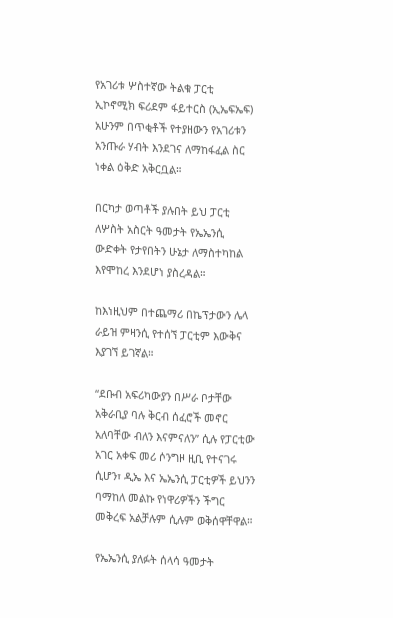የአገሪቱ ሦስተኛው ትልቁ ፓርቲ ኢኮኖሚክ ፍሪደም ፋይተርስ (ኢኤፍኤፍ) አሁንም በጥቂቶች የተያዘውን የአገሪቱን አንጡራ ሃብት እንደገና ለማከፋፈል ስር ነቀል ዕቅድ አቅርቧል።

በርካታ ወጣቶች ያሉበት ይህ ፓርቲ ለሦስት አስርት ዓመታት የኤኤንሲ ውድቀት የታየበትን ሁኔታ ለማስተካከል እየሞከረ እንደሆነ ያስረዳል።

ከእነዚህም በተጨማሪ በኬፕታውን ሌላ ራይዝ ምዛንሲ የተሰኘ ፓርቲም እውቅና እያገኘ ይገኛል።

“ደቡብ አፍሪካውያን በሥራ ቦታቸው አቅራቢያ ባሉ ቅርብ ሰፈሮች መኖር አለባቸው ብለን እናምናለን” ሲሉ የፓርቲው አገር አቀፍ መሪ ሶንግዞ ዚቢ የተናገሩ ሲሆን፣ ዲኤ እና ኤኤንሲ ፓርቲዎች ይህንን ባማከለ መልኩ የነዋሪዎችን ችግር መቅረፍ አልቻሉም ሲሉም ወቅሰዋቸዋል።

የኤኤንሲ ያለፉት ሰላሳ ዓመታት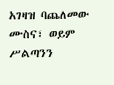አገዛዝ ባጨለመው ሙስና፣ ወይም ሥልጣንን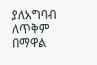ያለአግባብ ለጥቅም በማዋል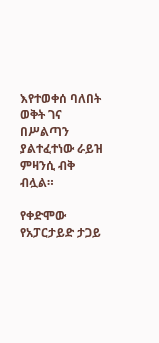እየተወቀሰ ባለበት ወቅት ገና በሥልጣን ያልተፈተነው ራይዝ ምዛንሲ ብቅ ብሏል።

የቀድሞው የአፓርታይድ ታጋይ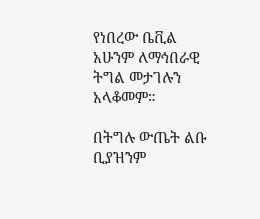የነበረው ቤቪል አሁንም ለማኅበራዊ ትግል መታገሉን አላቆመም።

በትግሉ ውጤት ልቡ ቢያዝንም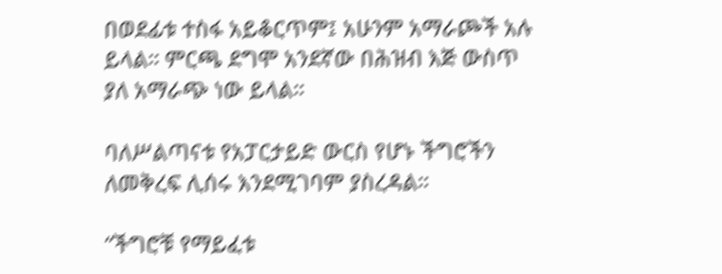በወደፊቱ ተስፋ አይቆርጥም፤ አሁንም አማራጮች አሉ ይላል። ምርጫ ደግሞ አንደኛው በሕዝብ እጅ ውስጥ ያለ አማራጭ ነው ይላል።

ባለሥልጣናቱ የአፓርታይድ ውርስ የሆኑ ችግሮችን ለመቅረፍ ሊሰሩ እንደሚገባም ያስረዳል።

“ችግሮቹ የማይፈቱ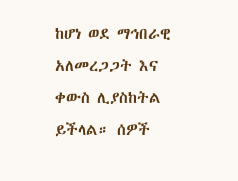ከሆነ ወደ ማኅበራዊ አለመረጋጋት እና ቀውስ ሊያስከትል ይችላል። ሰዎች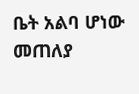ቤት አልባ ሆነው መጠለያ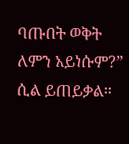ባጡበት ወቅት ለምን አይነሱም?” ሲል ይጠይቃል።